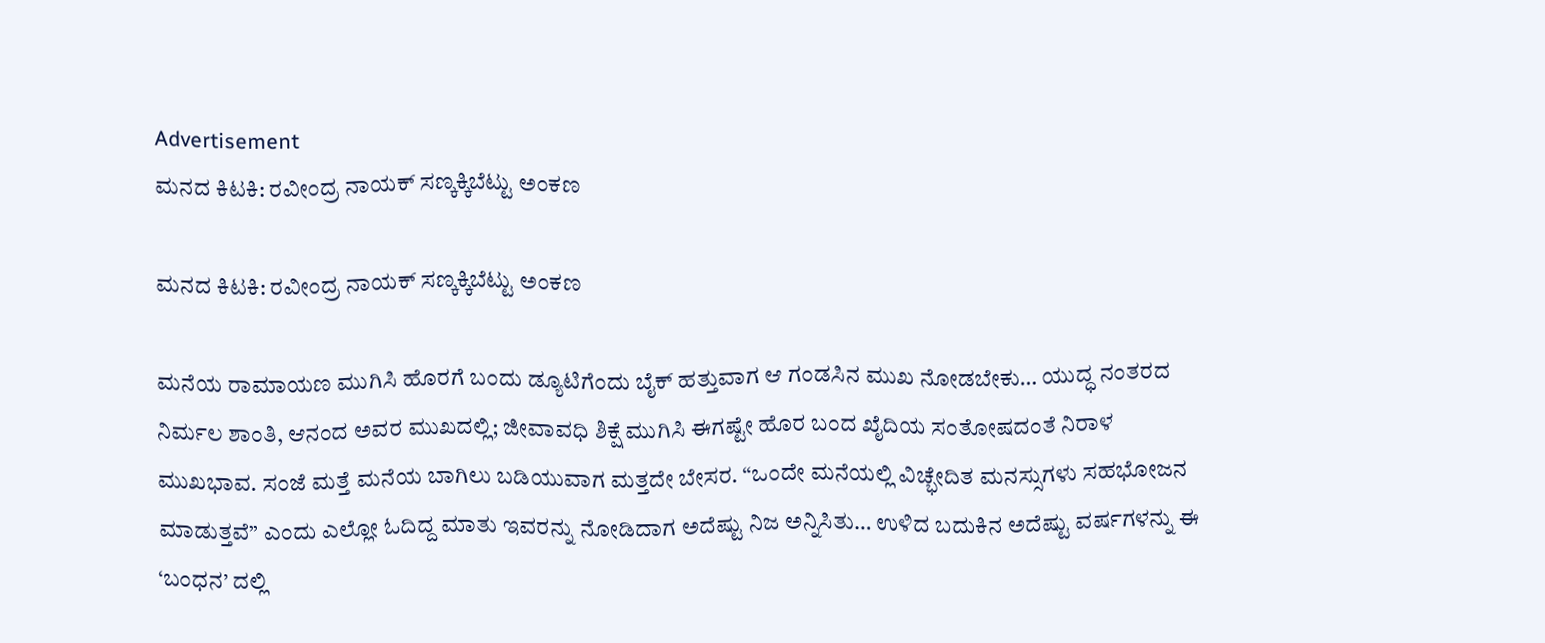Advertisement
ಮನದ ಕಿಟಕಿ: ರವೀಂದ್ರ ನಾಯಕ್ ಸಣ್ಕಕ್ಕಿಬೆಟ್ಟು ಅಂಕಣ

ಮನದ ಕಿಟಕಿ: ರವೀಂದ್ರ ನಾಯಕ್ ಸಣ್ಕಕ್ಕಿಬೆಟ್ಟು ಅಂಕಣ

ಮನೆಯ ರಾಮಾಯಣ ಮುಗಿಸಿ ಹೊರಗೆ ಬಂದು ಡ್ಯೂಟಿಗೆಂದು ಬೈಕ್ ಹತ್ತುವಾಗ ಆ ಗಂಡಸಿನ ಮುಖ ನೋಡಬೇಕು… ಯುದ್ಧ ನಂತರದ ನಿರ್ಮಲ ಶಾಂತಿ, ಆನಂದ ಅವರ ಮುಖದಲ್ಲಿ; ಜೀವಾವಧಿ ಶಿಕ್ಷೆ ಮುಗಿಸಿ ಈಗಷ್ಟೇ ಹೊರ ಬಂದ ಖೈದಿಯ ಸಂತೋಷದಂತೆ ನಿರಾಳ ಮುಖಭಾವ. ಸಂಜೆ ಮತ್ತೆ ಮನೆಯ ಬಾಗಿಲು ಬಡಿಯುವಾಗ ಮತ್ತದೇ ಬೇಸರ. “ಒಂದೇ ಮನೆಯಲ್ಲಿ ವಿಚ್ಭೇದಿತ ಮನಸ್ಸುಗಳು ಸಹಭೋಜನ ಮಾಡುತ್ತವೆ” ಎಂದು ಎಲ್ಲೋ ಓದಿದ್ದ ಮಾತು ಇವರನ್ನು ನೋಡಿದಾಗ ಅದೆಷ್ಟು ನಿಜ ಅನ್ನಿಸಿತು… ಉಳಿದ ಬದುಕಿನ ಅದೆಷ್ಟು ವರ್ಷಗಳನ್ನು ಈ ‘ಬಂಧನ’ ದಲ್ಲಿ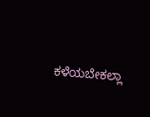ಕಳೆಯಬೇಕಲ್ಲಾ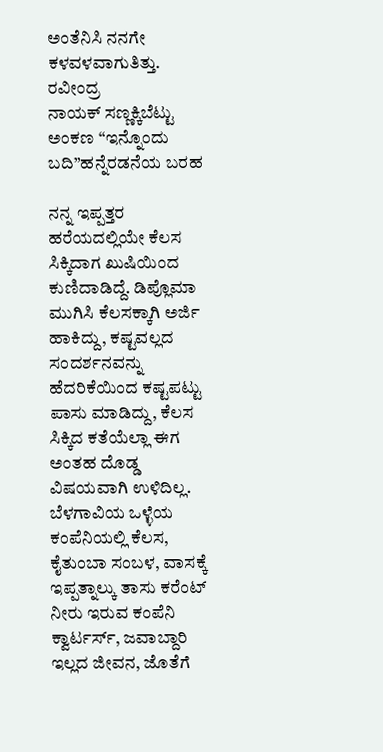ಅಂತೆನಿಸಿ ನನಗೇ ಕಳವಳವಾಗುತಿತ್ತು.
ರವೀಂದ್ರ
ನಾಯಕ್ ಸಣ್ಣಕ್ಕಿಬೆಟ್ಟು ಅಂಕಣ “ಇನ್ನೊಂದು ಬದಿ”ಹನ್ನೆರಡನೆಯ ಬರಹ

ನನ್ನ ಇಪ್ಪತ್ತರ ಹರೆಯದಲ್ಲಿಯೇ ಕೆಲಸ ಸಿಕ್ಕಿದಾಗ ಖುಷಿಯಿಂದ ಕುಣಿದಾಡಿದ್ದೆ. ಡಿಪ್ಲೊಮಾ ಮುಗಿಸಿ ಕೆಲಸಕ್ಕಾಗಿ ಅರ್ಜಿ ಹಾಕಿದ್ದು, ಕಷ್ಟವಲ್ಲದ ಸಂದರ್ಶನವನ್ನು ಹೆದರಿಕೆಯಿಂದ ಕಷ್ಟಪಟ್ಟು ಪಾಸು ಮಾಡಿದ್ದು, ಕೆಲಸ ಸಿಕ್ಕಿದ ಕತೆಯೆಲ್ಲಾ ಈಗ ಅಂತಹ ದೊಡ್ಡ ವಿಷಯವಾಗಿ ಉಳಿದಿಲ್ಲ. ಬೆಳಗಾವಿಯ ಒಳ್ಳೆಯ ಕಂಪೆನಿಯಲ್ಲಿ ಕೆಲಸ, ಕೈತುಂಬಾ ಸಂಬಳ, ವಾಸಕ್ಕೆ ಇಪ್ಪತ್ನಾಲ್ಕು ತಾಸು ಕರೆಂಟ್ ನೀರು ಇರುವ ಕಂಪೆನಿ ಕ್ವಾರ್ಟರ್ಸ್, ಜವಾಬ್ದಾರಿ ಇಲ್ಲದ ಜೀವನ, ಜೊತೆಗೆ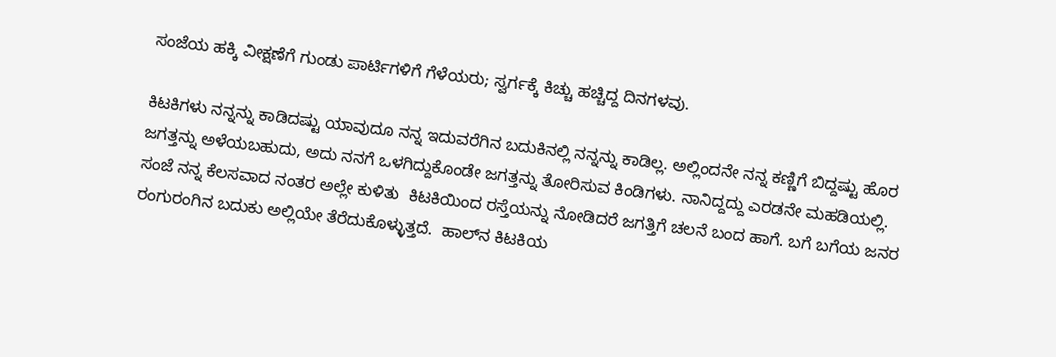ಸಂಜೆಯ ಹಕ್ಕಿ ವೀಕ್ಷಣೆಗೆ ಗುಂಡು ಪಾರ್ಟಿಗಳಿಗೆ ಗೆಳೆಯರು; ಸ್ವರ್ಗಕ್ಕೆ ಕಿಚ್ಚು ಹಚ್ಚಿದ್ದ ದಿನಗಳವು.

ಕಿಟಕಿಗಳು ನನ್ನನ್ನು ಕಾಡಿದಷ್ಟು ಯಾವುದೂ ನನ್ನ ಇದುವರೆಗಿನ ಬದುಕಿನಲ್ಲಿ ನನ್ನನ್ನು ಕಾಡಿಲ್ಲ. ಅಲ್ಲಿಂದನೇ ನನ್ನ ಕಣ್ಣಿಗೆ ಬಿದ್ದಷ್ಟು ಹೊರ ಜಗತ್ತನ್ನು ಅಳೆಯಬಹುದು, ಅದು ನನಗೆ ಒಳಗಿದ್ದುಕೊಂಡೇ ಜಗತ್ತನ್ನು ತೋರಿಸುವ ಕಿಂಡಿಗಳು. ನಾನಿದ್ದದ್ದು ಎರಡನೇ ಮಹಡಿಯಲ್ಲಿ. ಸಂಜೆ ನನ್ನ ಕೆಲಸವಾದ ನಂತರ ಅಲ್ಲೇ ಕುಳಿತು  ಕಿಟಕಿಯಿಂದ ರಸ್ತೆಯನ್ನು ನೋಡಿದರೆ ಜಗತ್ತಿಗೆ ಚಲನೆ ಬಂದ ಹಾಗೆ. ಬಗೆ ಬಗೆಯ ಜನರ ರಂಗುರಂಗಿನ ಬದುಕು ಅಲ್ಲಿಯೇ ತೆರೆದುಕೊಳ್ಳುತ್ತದೆ.  ಹಾಲ್‌ನ ಕಿಟಕಿಯ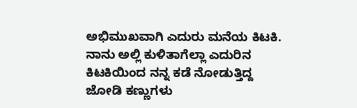ಅಭಿಮುಖವಾಗಿ ಎದುರು ಮನೆಯ ಕಿಟಕಿ. ನಾನು ಅಲ್ಲಿ ಕುಳಿತಾಗೆಲ್ಲಾ ಎದುರಿನ ಕಿಟಕಿಯಿಂದ ನನ್ನ ಕಡೆ ನೋಡುತ್ತಿದ್ದ ಜೋಡಿ ಕಣ್ಣುಗಳು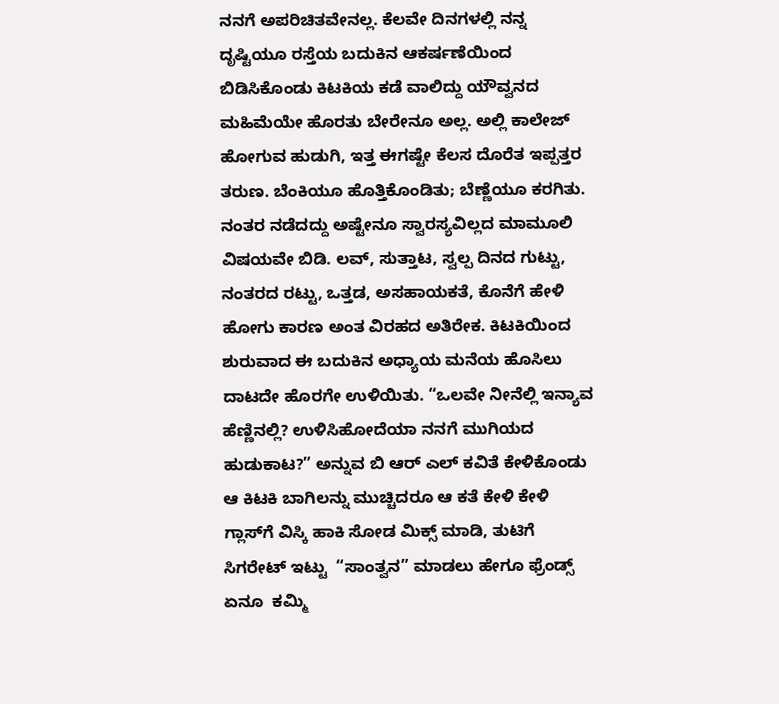ನನಗೆ ಅಪರಿಚಿತವೇನಲ್ಲ. ಕೆಲವೇ ದಿನಗಳಲ್ಲಿ ನನ್ನ ದೃಷ್ಟಿಯೂ ರಸ್ತೆಯ ಬದುಕಿನ ಆಕರ್ಷಣೆಯಿಂದ ಬಿಡಿಸಿಕೊಂಡು ಕಿಟಕಿಯ ಕಡೆ ವಾಲಿದ್ದು ಯೌವ್ವನದ ಮಹಿಮೆಯೇ ಹೊರತು ಬೇರೇನೂ ಅಲ್ಲ. ಅಲ್ಲಿ ಕಾಲೇಜ್ ಹೋಗುವ ಹುಡುಗಿ, ಇತ್ತ ಈಗಷ್ಟೇ ಕೆಲಸ ದೊರೆತ ಇಪ್ಪತ್ತರ ತರುಣ. ಬೆಂಕಿಯೂ ಹೊತ್ತಿಕೊಂಡಿತು; ಬೆಣ್ಣೆಯೂ ಕರಗಿತು. ನಂತರ ನಡೆದದ್ದು ಅಷ್ಟೇನೂ ಸ್ವಾರಸ್ಯವಿಲ್ಲದ ಮಾಮೂಲಿ ವಿಷಯವೇ ಬಿಡಿ. ಲವ್, ಸುತ್ತಾಟ, ಸ್ವಲ್ಪ ದಿನದ ಗುಟ್ಟು, ನಂತರದ ರಟ್ಟು, ಒತ್ತಡ, ಅಸಹಾಯಕತೆ, ಕೊನೆಗೆ ಹೇಳಿ ಹೋಗು ಕಾರಣ ಅಂತ ವಿರಹದ ಅತಿರೇಕ. ಕಿಟಕಿಯಿಂದ ಶುರುವಾದ ಈ ಬದುಕಿನ ಅಧ್ಯಾಯ ಮನೆಯ ಹೊಸಿಲು ದಾಟದೇ ಹೊರಗೇ ಉಳಿಯಿತು. “ಒಲವೇ ನೀನೆಲ್ಲಿ ಇನ್ಯಾವ ಹೆಣ್ಣಿನಲ್ಲಿ? ಉಳಿಸಿಹೋದೆಯಾ ನನಗೆ ಮುಗಿಯದ ಹುಡುಕಾಟ?” ಅನ್ನುವ ಬಿ ಆರ್ ಎಲ್ ಕವಿತೆ ಕೇಳಿಕೊಂಡು ಆ ಕಿಟಕಿ ಬಾಗಿಲನ್ನು ಮುಚ್ಚಿದರೂ ಆ ಕತೆ ಕೇಳಿ ಕೇಳಿ ಗ್ಲಾಸ್‌ಗೆ ವಿಸ್ಕಿ ಹಾಕಿ ಸೋಡ ಮಿಕ್ಸ್ ಮಾಡಿ, ತುಟಿಗೆ ಸಿಗರೇಟ್ ಇಟ್ಟು  “ಸಾಂತ್ವನ” ಮಾಡಲು ಹೇಗೂ ಫ್ರೆಂಡ್ಸ್‌ ಏನೂ  ಕಮ್ಮಿ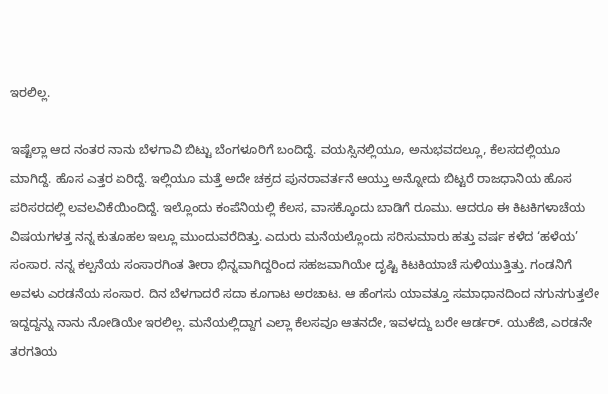ಇರಲಿಲ್ಲ.

ಇಷ್ಟೆಲ್ಲಾ ಆದ ನಂತರ ನಾನು ಬೆಳಗಾವಿ ಬಿಟ್ಟು ಬೆಂಗಳೂರಿಗೆ ಬಂದಿದ್ದೆ. ವಯಸ್ಸಿನಲ್ಲಿಯೂ, ಅನುಭವದಲ್ಲೂ, ಕೆಲಸದಲ್ಲಿಯೂ ಮಾಗಿದ್ದೆ. ಹೊಸ ಎತ್ತರ ಏರಿದ್ದೆ. ಇಲ್ಲಿಯೂ ಮತ್ತೆ ಅದೇ ಚಕ್ರದ ಪುನರಾವರ್ತನೆ ಆಯ್ತು ಅನ್ನೋದು ಬಿಟ್ಟರೆ ರಾಜಧಾನಿಯ ಹೊಸ ಪರಿಸರದಲ್ಲಿ ಲವಲವಿಕೆಯಿಂದಿದ್ದೆ. ಇಲ್ಲೊಂದು ಕಂಪೆನಿಯಲ್ಲಿ ಕೆಲಸ, ವಾಸಕ್ಕೊಂದು ಬಾಡಿಗೆ ರೂಮು. ಆದರೂ ಈ ಕಿಟಕಿಗಳಾಚೆಯ ವಿಷಯಗಳತ್ತ ನನ್ನ ಕುತೂಹಲ ಇಲ್ಲೂ ಮುಂದುವರೆದಿತ್ತು. ಎದುರು ಮನೆಯಲ್ಲೊಂದು ಸರಿಸುಮಾರು ಹತ್ತು ವರ್ಷ ಕಳೆದ ‘ಹಳೆಯ’ ಸಂಸಾರ. ನನ್ನ ಕಲ್ಪನೆಯ ಸಂಸಾರಗಿಂತ ತೀರಾ ಭಿನ್ನವಾಗಿದ್ದರಿಂದ ಸಹಜವಾಗಿಯೇ ದೃಷ್ಟಿ ಕಿಟಕಿಯಾಚೆ ಸುಳಿಯುತ್ತಿತ್ತು. ಗಂಡನಿಗೆ ಅವಳು ಎರಡನೆಯ ಸಂಸಾರ. ದಿನ ಬೆಳಗಾದರೆ ಸದಾ ಕೂಗಾಟ ಅರಚಾಟ. ಆ ಹೆಂಗಸು ಯಾವತ್ತೂ ಸಮಾಧಾನದಿಂದ ನಗುನಗುತ್ತಲೇ ಇದ್ದದ್ದನ್ನು ನಾನು ನೋಡಿಯೇ ಇರಲಿಲ್ಲ. ಮನೆಯಲ್ಲಿದ್ದಾಗ ಎಲ್ಲಾ ಕೆಲಸವೂ ಆತನದೇ, ಇವಳದ್ದು ಬರೇ ಆರ್ಡರ್. ಯುಕೆಜಿ, ಎರಡನೇ ತರಗತಿಯ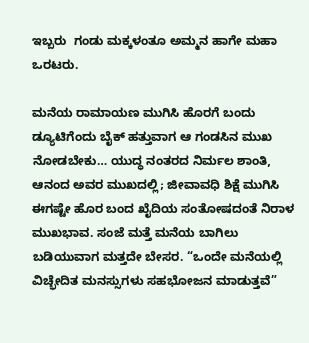ಇಬ್ಬರು  ಗಂಡು ಮಕ್ಕಳಂತೂ ಅಮ್ಮನ ಹಾಗೇ ಮಹಾ ಒರಟರು.

ಮನೆಯ ರಾಮಾಯಣ ಮುಗಿಸಿ ಹೊರಗೆ ಬಂದು ಡ್ಯೂಟಿಗೆಂದು ಬೈಕ್ ಹತ್ತುವಾಗ ಆ ಗಂಡಸಿನ ಮುಖ ನೋಡಬೇಕು… ಯುದ್ಧ ನಂತರದ ನಿರ್ಮಲ ಶಾಂತಿ, ಆನಂದ ಅವರ ಮುಖದಲ್ಲಿ; ಜೀವಾವಧಿ ಶಿಕ್ಷೆ ಮುಗಿಸಿ ಈಗಷ್ಟೇ ಹೊರ ಬಂದ ಖೈದಿಯ ಸಂತೋಷದಂತೆ ನಿರಾಳ ಮುಖಭಾವ. ಸಂಜೆ ಮತ್ತೆ ಮನೆಯ ಬಾಗಿಲು ಬಡಿಯುವಾಗ ಮತ್ತದೇ ಬೇಸರ. “ಒಂದೇ ಮನೆಯಲ್ಲಿ ವಿಚ್ಭೇದಿತ ಮನಸ್ಸುಗಳು ಸಹಭೋಜನ ಮಾಡುತ್ತವೆ”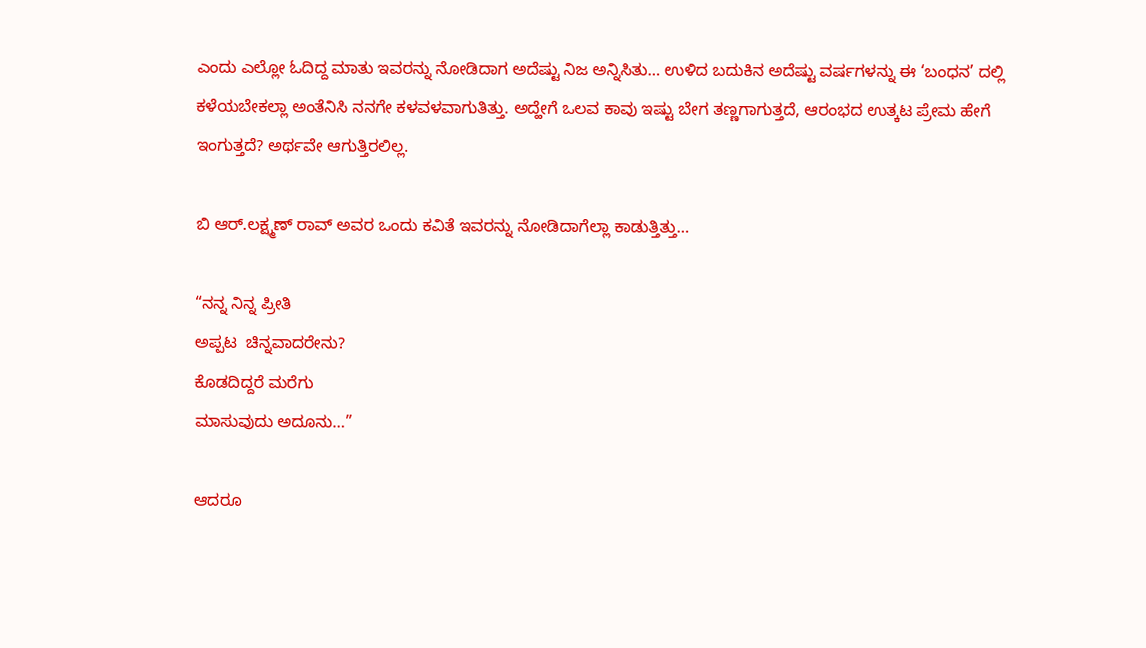ಎಂದು ಎಲ್ಲೋ ಓದಿದ್ದ ಮಾತು ಇವರನ್ನು ನೋಡಿದಾಗ ಅದೆಷ್ಟು ನಿಜ ಅನ್ನಿಸಿತು… ಉಳಿದ ಬದುಕಿನ ಅದೆಷ್ಟು ವರ್ಷಗಳನ್ನು ಈ ‘ಬಂಧನ’ ದಲ್ಲಿ ಕಳೆಯಬೇಕಲ್ಲಾ ಅಂತೆನಿಸಿ ನನಗೇ ಕಳವಳವಾಗುತಿತ್ತು. ಅದ್ಹೇಗೆ ಒಲವ ಕಾವು ಇಷ್ಟು ಬೇಗ ತಣ್ಣಗಾಗುತ್ತದೆ, ಆರಂಭದ ಉತ್ಕಟ ಪ್ರೇಮ ಹೇಗೆ ಇಂಗುತ್ತದೆ? ಅರ್ಥವೇ ಆಗುತ್ತಿರಲಿಲ್ಲ.

ಬಿ ಆರ್.ಲಕ್ಷ್ಮಣ್ ರಾವ್ ಅವರ ಒಂದು ಕವಿತೆ ಇವರನ್ನು ನೋಡಿದಾಗೆಲ್ಲಾ ಕಾಡುತ್ತಿತ್ತು…

“ನನ್ನ ನಿನ್ನ ಪ್ರೀತಿ
ಅಪ್ಪಟ  ಚಿನ್ನವಾದರೇನು?
ಕೊಡದಿದ್ದರೆ ಮರೆಗು
ಮಾಸುವುದು ಅದೂನು…”

ಆದರೂ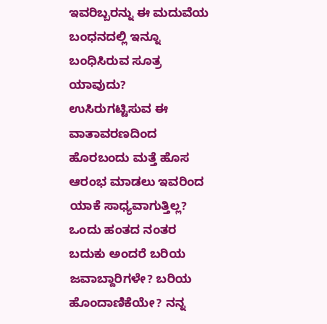ಇವರಿಬ್ಬರನ್ನು ಈ ಮದುವೆಯ ಬಂಧನದಲ್ಲಿ ಇನ್ನೂ ಬಂಧಿಸಿರುವ ಸೂತ್ರ ಯಾವುದು? ಉಸಿರುಗಟ್ಟಿಸುವ ಈ ವಾತಾವರಣದಿಂದ ಹೊರಬಂದು ಮತ್ತೆ ಹೊಸ ಆರಂಭ ಮಾಡಲು ಇವರಿಂದ ಯಾಕೆ ಸಾಧ್ಯವಾಗುತ್ತಿಲ್ಲ? ಒಂದು ಹಂತದ ನಂತರ ಬದುಕು ಅಂದರೆ ಬರಿಯ ಜವಾಬ್ದಾರಿಗಳೇ? ಬರಿಯ ಹೊಂದಾಣಿಕೆಯೇ? ನನ್ನ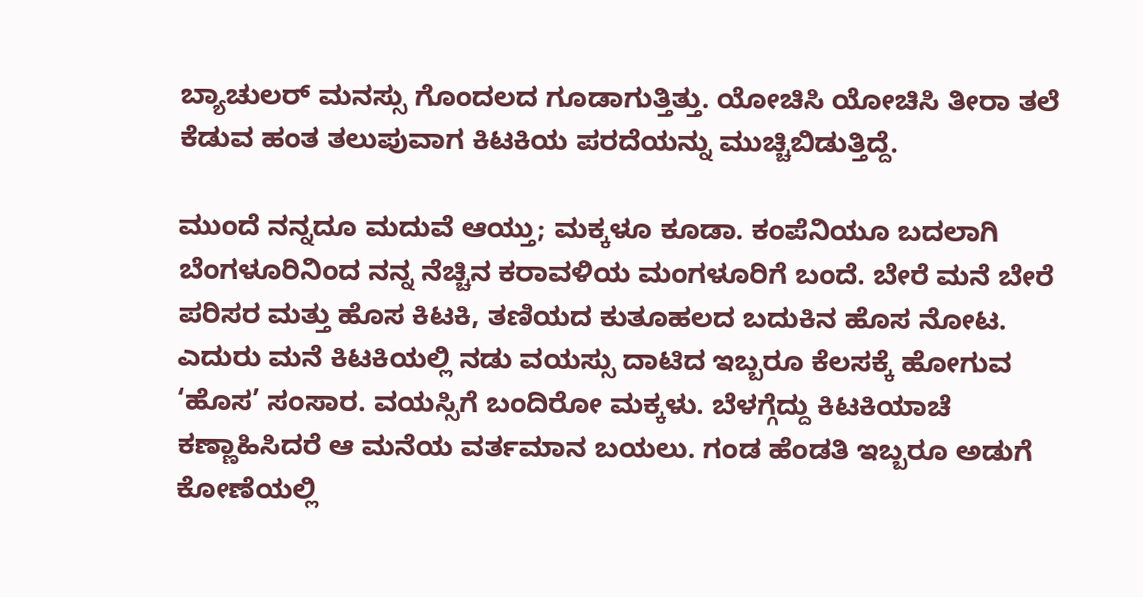ಬ್ಯಾಚುಲರ್ ಮನಸ್ಸು ಗೊಂದಲದ ಗೂಡಾಗುತ್ತಿತ್ತು. ಯೋಚಿಸಿ ಯೋಚಿಸಿ ತೀರಾ ತಲೆ ಕೆಡುವ ಹಂತ ತಲುಪುವಾಗ ಕಿಟಕಿಯ ಪರದೆಯನ್ನು ಮುಚ್ಚಿಬಿಡುತ್ತಿದ್ದೆ.

ಮುಂದೆ ನನ್ನದೂ ಮದುವೆ ಆಯ್ತು; ಮಕ್ಕಳೂ ಕೂಡಾ. ಕಂಪೆನಿಯೂ ಬದಲಾಗಿ ಬೆಂಗಳೂರಿನಿಂದ ನನ್ನ ನೆಚ್ಚಿನ ಕರಾವಳಿಯ ಮಂಗಳೂರಿಗೆ ಬಂದೆ. ಬೇರೆ ಮನೆ ಬೇರೆ  ಪರಿಸರ ಮತ್ತು ಹೊಸ ಕಿಟಕಿ, ತಣಿಯದ ಕುತೂಹಲದ ಬದುಕಿನ ಹೊಸ ನೋಟ. ಎದುರು ಮನೆ ಕಿಟಕಿಯಲ್ಲಿ ನಡು ವಯಸ್ಸು ದಾಟಿದ ಇಬ್ಬರೂ ಕೆಲಸಕ್ಕೆ ಹೋಗುವ  ‘ಹೊಸ’ ಸಂಸಾರ. ವಯಸ್ಸಿಗೆ ಬಂದಿರೋ ಮಕ್ಕಳು. ಬೆಳಗ್ಗೆದ್ದು ಕಿಟಕಿಯಾಚೆ ಕಣ್ಣಾಹಿಸಿದರೆ ಆ ಮನೆಯ ವರ್ತಮಾನ ಬಯಲು. ಗಂಡ ಹೆಂಡತಿ ಇಬ್ಬರೂ ಅಡುಗೆ ಕೋಣೆಯಲ್ಲಿ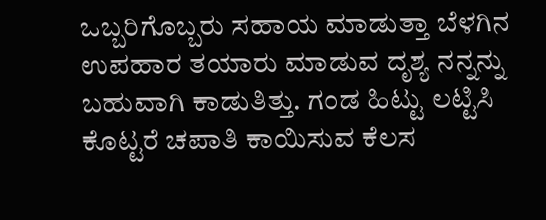ಒಬ್ಬರಿಗೊಬ್ಬರು ಸಹಾಯ ಮಾಡುತ್ತಾ ಬೆಳಗಿನ ಉಪಹಾರ ತಯಾರು ಮಾಡುವ ದೃಶ್ಯ ನನ್ನನ್ನು ಬಹುವಾಗಿ ಕಾಡುತಿತ್ತು. ಗಂಡ ಹಿಟ್ಟು ಲಟ್ಟಿಸಿ ಕೊಟ್ಟರೆ ಚಪಾತಿ ಕಾಯಿಸುವ ಕೆಲಸ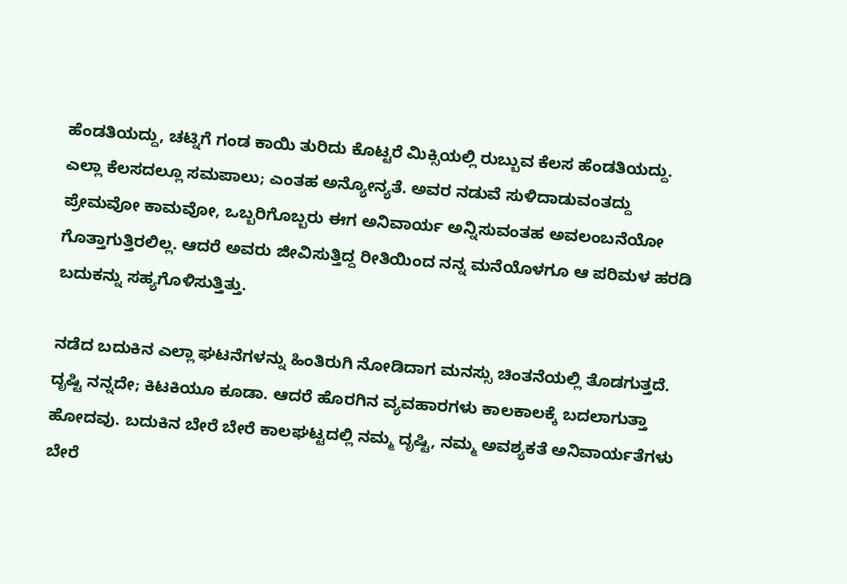ಹೆಂಡತಿಯದ್ದು, ಚಟ್ನಿಗೆ ಗಂಡ ಕಾಯಿ ತುರಿದು ಕೊಟ್ಟರೆ ಮಿಕ್ಸಿಯಲ್ಲಿ ರುಬ್ಬುವ ಕೆಲಸ ಹೆಂಡತಿಯದ್ದು. ಎಲ್ಲಾ ಕೆಲಸದಲ್ಲೂ ಸಮಪಾಲು; ಎಂತಹ ಅನ್ಯೋನ್ಯತೆ. ಅವರ ನಡುವೆ ಸುಳಿದಾಡುವಂತದ್ದು ಪ್ರೇಮವೋ ಕಾಮವೋ, ಒಬ್ಬರಿಗೊಬ್ಬರು ಈಗ ಅನಿವಾರ್ಯ ಅನ್ನಿಸುವಂತಹ ಅವಲಂಬನೆಯೋ ಗೊತ್ತಾಗುತ್ತಿರಲಿಲ್ಲ. ಆದರೆ ಅವರು ಜೀವಿಸುತ್ತಿದ್ದ ರೀತಿಯಿಂದ ನನ್ನ ಮನೆಯೊಳಗೂ ಆ ಪರಿಮಳ ಹರಡಿ ಬದುಕನ್ನು ಸಹ್ಯಗೊಳಿಸುತ್ತಿತ್ತು.

ನಡೆದ ಬದುಕಿನ ಎಲ್ಲಾ ಘಟನೆಗಳನ್ನು ಹಿಂತಿರುಗಿ ನೋಡಿದಾಗ ಮನಸ್ಸು ಚಿಂತನೆಯಲ್ಲಿ ತೊಡಗುತ್ತದೆ. ದೃಷ್ಟಿ ನನ್ನದೇ; ಕಿಟಕಿಯೂ ಕೂಡಾ. ಆದರೆ ಹೊರಗಿನ ವ್ಯವಹಾರಗಳು ಕಾಲಕಾಲಕ್ಕೆ ಬದಲಾಗುತ್ತಾ ಹೋದವು. ಬದುಕಿನ ಬೇರೆ ಬೇರೆ ಕಾಲಘಟ್ಟದಲ್ಲಿ ನಮ್ಮ ದೃಷ್ಟಿ, ನಮ್ಮ ಅವಶ್ಯಕತೆ ಅನಿವಾರ್ಯತೆಗಳು ಬೇರೆ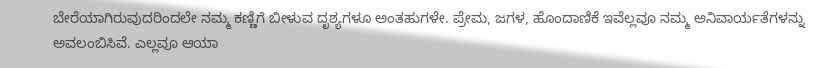ಬೇರೆಯಾಗಿರುವುದರಿಂದಲೇ ನಮ್ಮ ಕಣ್ಣಿಗೆ ಬೀಳುವ ದೃಶ್ಯಗಳೂ ಅಂತಹುಗಳೇ. ಪ್ರೇಮ, ಜಗಳ, ಹೊಂದಾಣಿಕೆ ಇವೆಲ್ಲವೂ ನಮ್ಮ ಅನಿವಾರ್ಯತೆಗಳನ್ನು ಅವಲಂಬಿಸಿವೆ. ಎಲ್ಲವೂ ಆಯಾ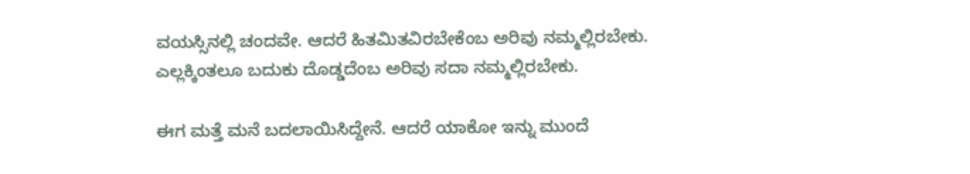ವಯಸ್ಸಿನಲ್ಲಿ ಚಂದವೇ. ಆದರೆ ಹಿತಮಿತವಿರಬೇಕೆಂಬ ಅರಿವು ನಮ್ಮಲ್ಲಿರಬೇಕು. ಎಲ್ಲಕ್ಕಿಂತಲೂ ಬದುಕು ದೊಡ್ಡದೆಂಬ ಅರಿವು ಸದಾ ನಮ್ಮಲ್ಲಿರಬೇಕು.

ಈಗ ಮತ್ತೆ ಮನೆ ಬದಲಾಯಿಸಿದ್ದೇನೆ. ಆದರೆ ಯಾಕೋ ಇನ್ನು ಮುಂದೆ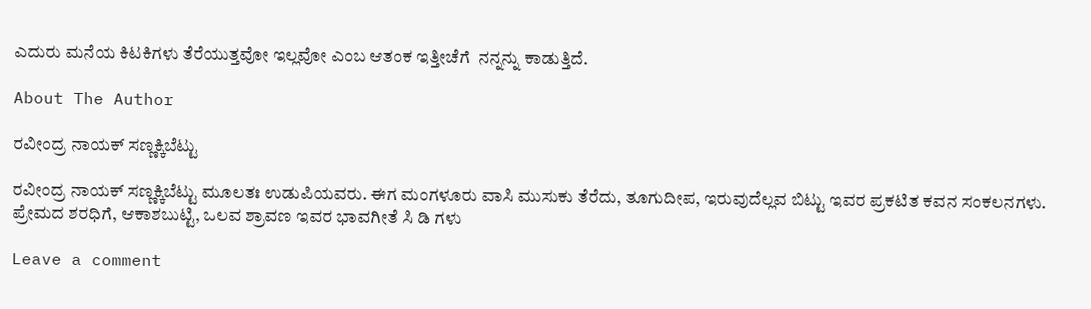ಎದುರು ಮನೆಯ ಕಿಟಕಿಗಳು ತೆರೆಯುತ್ತವೋ ಇಲ್ಲವೋ ಎಂಬ ಆತಂಕ ಇತ್ತೀಚೆಗೆ  ನನ್ನನ್ನು ಕಾಡುತ್ತಿದೆ.

About The Author

ರವೀಂದ್ರ ನಾಯಕ್ ಸಣ್ಣಕ್ಕಿಬೆಟ್ಟು

ರವೀಂದ್ರ ನಾಯಕ್ ಸಣ್ಣಕ್ಕಿಬೆಟ್ಟು ಮೂಲತಃ ಉಡುಪಿಯವರು. ಈಗ ಮಂಗಳೂರು ವಾಸಿ ಮುಸುಕು ತೆರೆದು, ತೂಗುದೀಪ, ಇರುವುದೆಲ್ಲವ ಬಿಟ್ಟು ಇವರ ಪ್ರಕಟಿತ ಕವನ ಸಂಕಲನಗಳು. ಪ್ರೇಮದ ಶರಧಿಗೆ, ಆಕಾಶಬುಟ್ಟಿ, ಒಲವ ಶ್ರಾವಣ ಇವರ ಭಾವಗೀತೆ ಸಿ ಡಿ ಗಳು

Leave a comment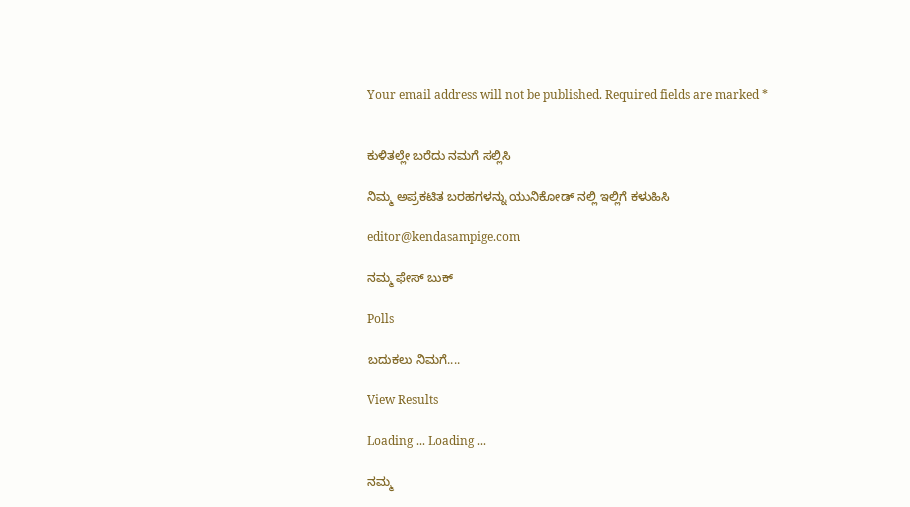Your email address will not be published. Required fields are marked *


ಕುಳಿತಲ್ಲೇ ಬರೆದು ನಮಗೆ ಸಲ್ಲಿಸಿ

ನಿಮ್ಮ ಅಪ್ರಕಟಿತ ಬರಹಗಳನ್ನು ಯುನಿಕೋಡ್ ನಲ್ಲಿ ಇಲ್ಲಿಗೆ ಕಳುಹಿಸಿ

editor@kendasampige.com

ನಮ್ಮ ಫೇಸ್ ಬುಕ್

Polls

ಬದುಕಲು ನಿಮಗೆ....

View Results

Loading ... Loading ...

ನಮ್ಮ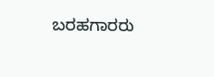ಬರಹಗಾರರು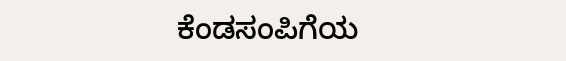ಕೆಂಡಸಂಪಿಗೆಯ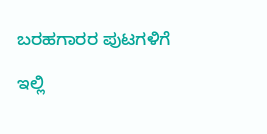ಬರಹಗಾರರ ಪುಟಗಳಿಗೆ

ಇಲ್ಲಿ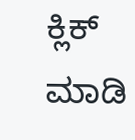ಕ್ಲಿಕ್ ಮಾಡಿ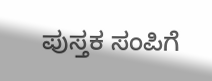ಪುಸ್ತಕ ಸಂಪಿಗೆ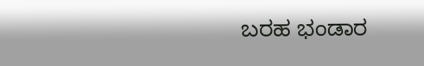ಬರಹ ಭಂಡಾರ